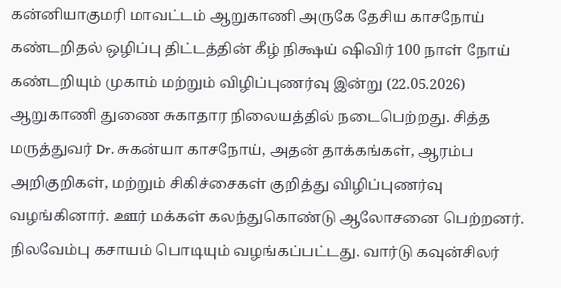கன்னியாகுமரி மாவட்டம் ஆறுகாணி அருகே தேசிய காசநோய் கண்டறிதல் ஒழிப்பு திட்டத்தின் கீழ் நிக்ஷய் ஷிவிர் 100 நாள் நோய் கண்டறியும் முகாம் மற்றும் விழிப்புணர்வு இன்று (22.05.2026) ஆறுகாணி துணை சுகாதார நிலையத்தில் நடைபெற்றது. சித்த மருத்துவர் Dr. சுகன்யா காசநோய், அதன் தாக்கங்கள், ஆரம்ப அறிகுறிகள், மற்றும் சிகிச்சைகள் குறித்து விழிப்புணர்வு வழங்கினார். ஊர் மக்கள் கலந்துகொண்டு ஆலோசனை பெற்றனர். நிலவேம்பு கசாயம் பொடியும் வழங்கப்பட்டது. வார்டு கவுன்சிலர்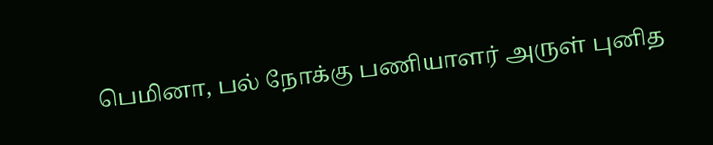பெமினா, பல் நோக்கு பணியாளர் அருள் புனித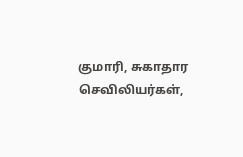குமாரி, சுகாதார செவிலியர்கள்,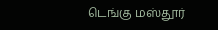டெங்கு மஸ்தூர்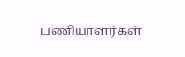பணியாளர்கள்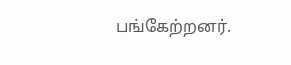பங்கேற்றனர்.